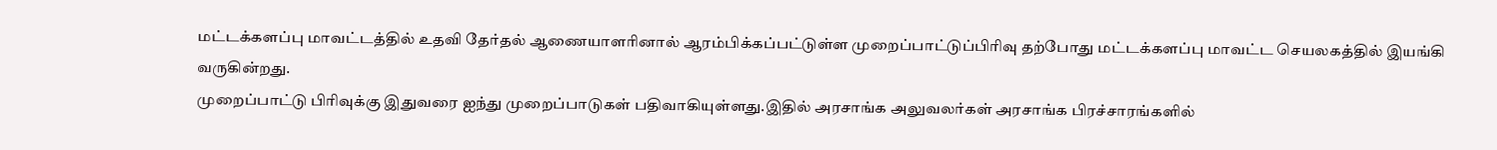மட்டக்களப்பு மாவட்டத்தில் உதவி தேர்தல் ஆணையாளரினால் ஆரம்பிக்கப்பட்டுள்ள முறைப்பாட்டுப்பிரிவு தற்போது மட்டக்களப்பு மாவட்ட செயலகத்தில் இயங்கி வருகின்றது.
முறைப்பாட்டு பிரிவுக்கு இதுவரை ஐந்து முறைப்பாடுகள் பதிவாகியுள்ளது.இதில் அரசாங்க அலுவலர்கள் அரசாங்க பிரச்சாரங்களில்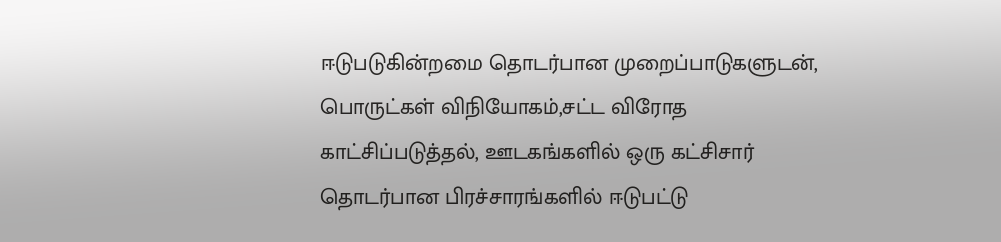ஈடுபடுகின்றமை தொடர்பான முறைப்பாடுகளுடன், பொருட்கள் விநியோகம்,சட்ட விரோத காட்சிப்படுத்தல், ஊடகங்களில் ஒரு கட்சிசார் தொடர்பான பிரச்சாரங்களில் ஈடுபட்டு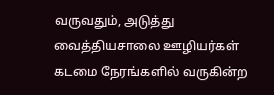வருவதும், அடுத்து வைத்தியசாலை ஊழியர்கள் கடமை நேரங்களில் வருகின்ற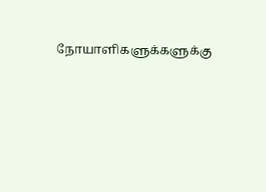நோயாளிகளுக்களுக்கு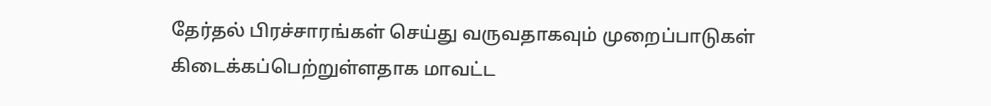தேர்தல் பிரச்சாரங்கள் செய்து வருவதாகவும் முறைப்பாடுகள் கிடைக்கப்பெற்றுள்ளதாக மாவட்ட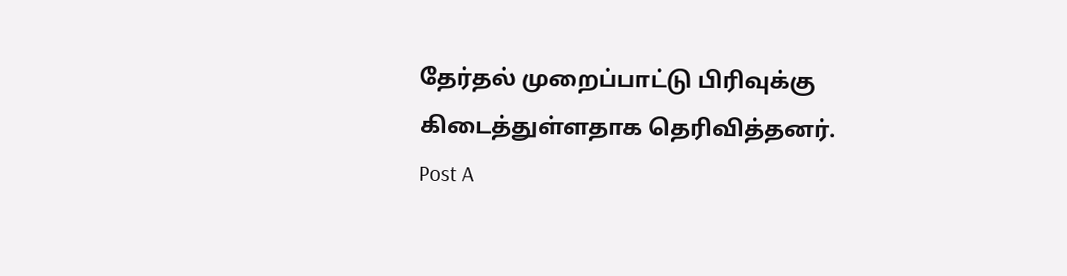தேர்தல் முறைப்பாட்டு பிரிவுக்கு கிடைத்துள்ளதாக தெரிவித்தனர்.
Post A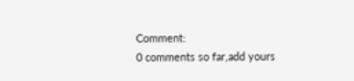Comment:
0 comments so far,add yours